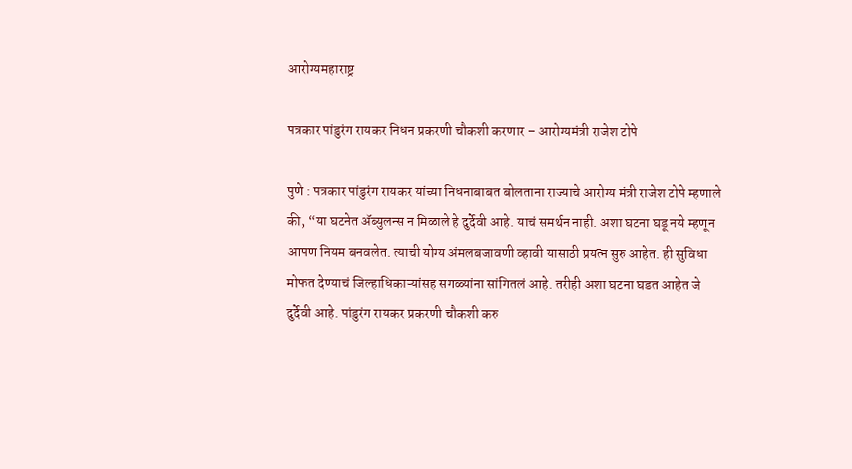आरोग्यमहाराष्ट्र

पत्रकार पांडुरंग रायकर निधन प्रकरणी चौकशी करणार – आरोग्यमंत्री राजेश टोपे

पुणे : पत्रकार पांडुरंग रायकर यांच्या निधनाबाबत बोलताना राज्याचे आरोग्य मंत्री राजेश टोपे म्हणाले की, “या घटनेत ॲब्युलन्स न मिळाले हे दुर्देवी आहे. याचं समर्थन नाही. अशा घटना घडू नये म्हणून आपण नियम बनवलेत. त्याची योग्य अंमलबजावणी व्हावी यासाठी प्रयत्न सुरु आहेत. ही सुविधा मोफत देण्याचं जिल्हाधिकाऱ्यांसह सगळ्यांना सांगितलं आहे. तरीही अशा घटना घडत आहेत जे दुर्देवी आहे. पांडुरंग रायकर प्रकरणी चौकशी करु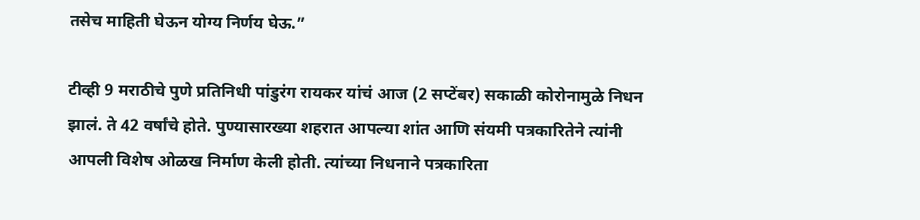तसेच माहिती घेऊन योग्य निर्णय घेऊ.”

टीव्ही 9 मराठीचे पुणे प्रतिनिधी पांडुरंग रायकर यांचं आज (2 सप्टेंबर) सकाळी कोरोनामुळे निधन झालं. ते 42 वर्षांचे होते. पुण्यासारख्या शहरात आपल्या शांत आणि संयमी पत्रकारितेने त्यांनी आपली विशेष ओळख निर्माण केली होती. त्यांच्या निधनाने पत्रकारिता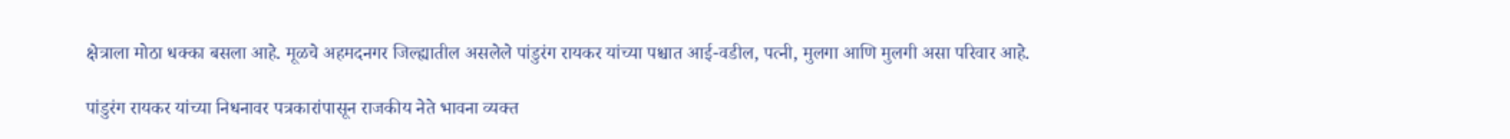क्षेत्राला मोठा धक्का बसला आहे. मूळचे अहमदनगर जिल्ह्यातील असलेले पांडुरंग रायकर यांच्या पश्चात आई-वडील, पत्नी, मुलगा आणि मुलगी असा परिवार आहे.

पांडुरंग रायकर यांच्या निधनावर पत्रकारांपासून राजकीय नेते भावना व्यक्त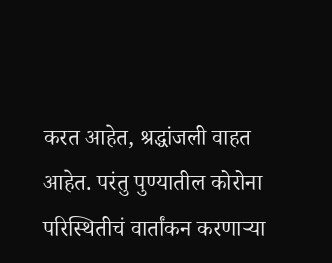करत आहेत, श्रद्धांजली वाहत आहेत. परंतु पुण्यातील कोरोना परिस्थितीचं वार्तांकन करणाऱ्या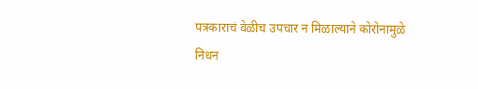पत्रकाराचं वेळीच उपचार न मिळाल्याने कोरोनामुळे निधन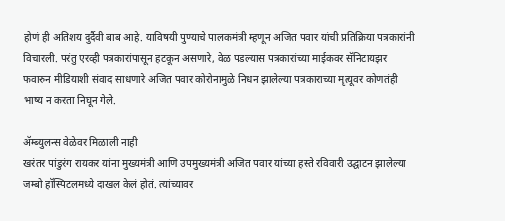होणं ही अतिशय दुर्दैवी बाब आहे. याविषयी पुण्याचे पालकमंत्री म्हणून अजित पवार यांची प्रतिक्रिया पत्रकारांनी विचारली. परंतु एरव्ही पत्रकारांपासून हटकून असणारे, वेळ पडल्यास पत्रकारांच्या माईकवर सॅनिटायझर फवारुन मीडियाशी संवाद साधणारे अजित पवार कोरोनामुळे निधन झालेल्या पत्रकाराच्या मृत्यूवर कोणतंही भाष्य न करता निघून गेले.

ॲम्ब्युलन्स वेळेवर मिळाली नाही
खरंतर पांडुरंग रायकर यांना मुख्यमंत्री आणि उपमुख्यमंत्री अजित पवार यांच्या हस्ते रविवारी उद्घाटन झालेल्या जम्बो हॉस्पिटलमध्ये दाखल केलं होतं. त्यांच्यावर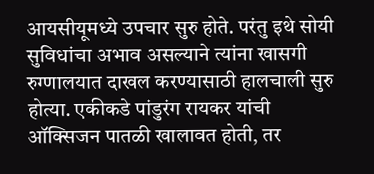आयसीयूमध्ये उपचार सुरु होते. परंतु इथे सोयी सुविधांचा अभाव असल्याने त्यांना खासगी रुग्णालयात दाखल करण्यासाठी हालचाली सुरु होत्या. एकीकडे पांडुरंग रायकर यांची ऑक्सिजन पातळी खालावत होती, तर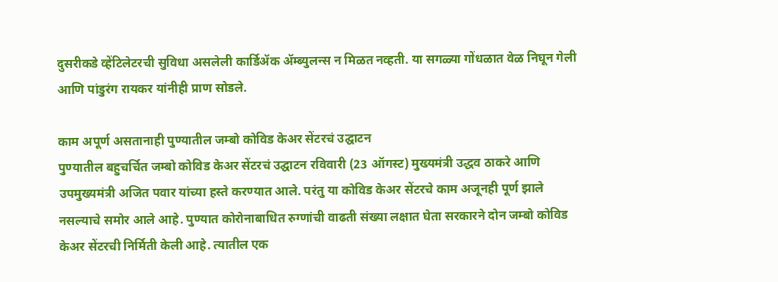दुसरीकडे व्हेंटिलेटरची सुविधा असलेली कार्डिॲक ॲम्ब्युलन्स न मिळत नव्हती. या सगळ्या गोंधळात वेळ निघून गेली आणि पांडुरंग रायकर यांनीही प्राण सोडले.

काम अपूर्ण असतानाही पुण्यातील जम्बो कोविड केअर सेंटरचं उद्घाटन
पुण्यातील बहुचर्चित जम्बो कोविड केअर सेंटरचं उद्घाटन रविवारी (23 ऑगस्ट) मुख्यमंत्री उद्धव ठाकरे आणि उपमुख्यमंत्री अजित पवार यांच्या हस्ते करण्यात आले. परंतु या कोविड केअर सेंटरचे काम अजूनही पूर्ण झाले नसल्याचे समोर आले आहे. पुण्यात कोरोनाबाधित रुग्णांची वाढती संख्या लक्षात घेता सरकारने दोन जम्बो कोविड केअर सेंटरची निर्मिती केली आहे. त्यातील एक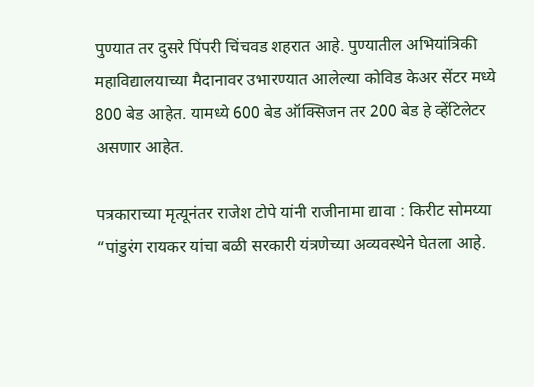पुण्यात तर दुसरे पिंपरी चिंचवड शहरात आहे. पुण्यातील अभियांत्रिकी महाविद्यालयाच्या मैदानावर उभारण्यात आलेल्या कोविड केअर सेंटर मध्ये 800 बेड आहेत. यामध्ये 600 बेड ऑक्सिजन तर 200 बेड हे व्हेंटिलेटर असणार आहेत.

पत्रकाराच्या मृत्यूनंतर राजेश टोपे यांनी राजीनामा द्यावा : किरीट सोमय्या
“पांडुरंग रायकर यांचा बळी सरकारी यंत्रणेच्या अव्यवस्थेने घेतला आहे.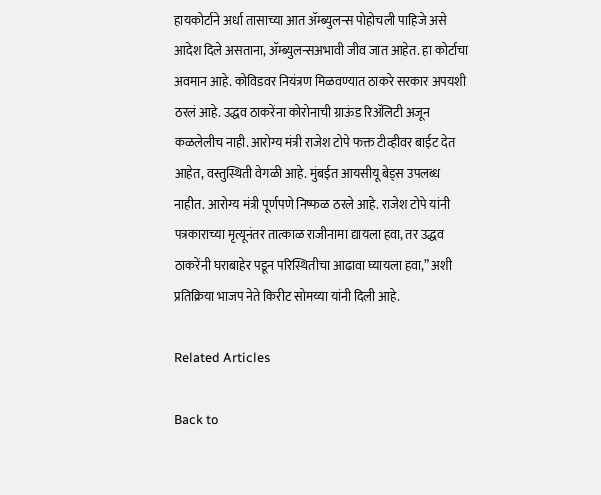हायकोर्टाने अर्धा तासाच्या आत ॲम्ब्युलन्स पोहोचली पाहिजे असे आदेश दिले असताना, ॲम्ब्युलन्सअभावी जीव जात आहेत. हा कोर्टाचा अवमान आहे. कोविडवर नियंत्रण मिळवण्यात ठाकरे सरकार अपयशी ठरलं आहे. उद्धव ठाकरेंना कोरोनाची ग्राऊंड रिॲलिटी अजून कळलेलीच नाही. आरोग्य मंत्री राजेश टोपे फक्त टीव्हीवर बाईट देत आहेत, वस्तुस्थिती वेगळी आहे. मुंबईत आयसीयू बेड्स उपलब्ध नाहीत. आरोग्य मंत्री पूर्णपणे निष्फळ ठरले आहे. राजेश टोपे यांनी पत्रकाराच्या मृत्यूनंतर तात्काळ राजीनामा द्यायला हवा, तर उद्धव ठाकरेंनी घराबाहेर पडून परिस्थितीचा आढावा घ्यायला हवा,” अशी प्रतिक्रिया भाजप नेते किरीट सोमय्या यांनी दिली आहे.

Related Articles

Back to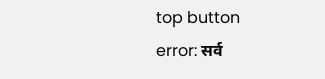top button
error: सर्व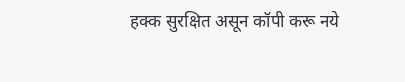हक्क सुरक्षित असून कॉपी करू नये